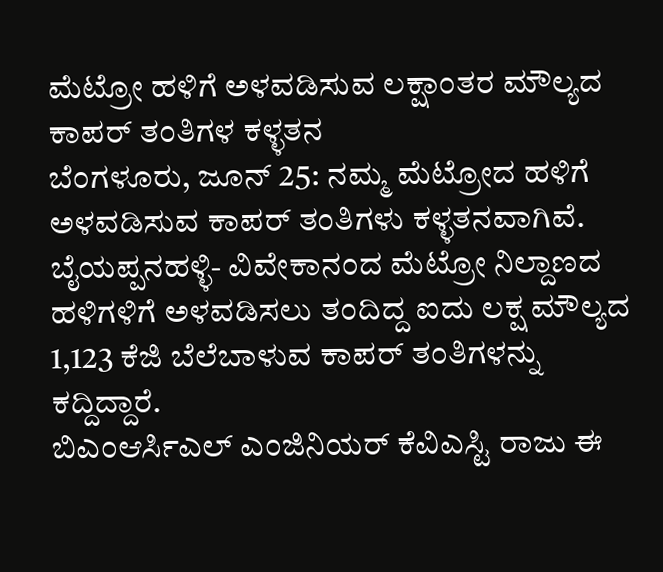ಮೆಟ್ರೋ ಹಳಿಗೆ ಅಳವಡಿಸುವ ಲಕ್ಷಾಂತರ ಮೌಲ್ಯದ ಕಾಪರ್ ತಂತಿಗಳ ಕಳ್ಳತನ
ಬೆಂಗಳೂರು, ಜೂನ್ 25: ನಮ್ಮ ಮೆಟ್ರೋದ ಹಳಿಗೆ ಅಳವಡಿಸುವ ಕಾಪರ್ ತಂತಿಗಳು ಕಳ್ಳತನವಾಗಿವೆ.
ಬೈಯಪ್ಪನಹಳ್ಳಿ- ವಿವೇಕಾನಂದ ಮೆಟ್ರೋ ನಿಲ್ದಾಣದ ಹಳಿಗಳಿಗೆ ಅಳವಡಿಸಲು ತಂದಿದ್ದ ಐದು ಲಕ್ಷ ಮೌಲ್ಯದ 1,123 ಕೆಜಿ ಬೆಲೆಬಾಳುವ ಕಾಪರ್ ತಂತಿಗಳನ್ನು ಕದ್ದಿದ್ದಾರೆ.
ಬಿಎಂಆರ್ಸಿಎಲ್ ಎಂಜಿನಿಯರ್ ಕೆವಿಎಸ್ಟಿ ರಾಜು ಈ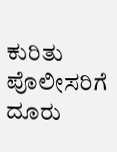ಕುರಿತು ಪೊಲೀಸರಿಗೆ ದೂರು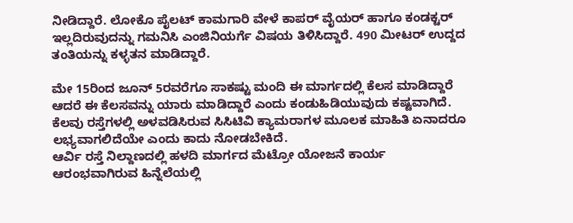ನೀಡಿದ್ದಾರೆ. ಲೋಕೊ ಪೈಲಟ್ ಕಾಮಗಾರಿ ವೇಳೆ ಕಾಪರ್ ವೈಯರ್ ಹಾಗೂ ಕಂಡಕ್ಟರ್ ಇಲ್ಲದಿರುವುದನ್ನು ಗಮನಿಸಿ ಎಂಜಿನಿಯರ್ಗೆ ವಿಷಯ ತಿಳಿಸಿದ್ದಾರೆ. 490 ಮೀಟರ್ ಉದ್ದದ ತಂತಿಯನ್ನು ಕಳ್ಳತನ ಮಾಡಿದ್ದಾರೆ.

ಮೇ 15ರಿಂದ ಜೂನ್ 5ರವರೆಗೂ ಸಾಕಷ್ಟು ಮಂದಿ ಈ ಮಾರ್ಗದಲ್ಲಿ ಕೆಲಸ ಮಾಡಿದ್ದಾರೆ ಆದರೆ ಈ ಕೆಲಸವನ್ನು ಯಾರು ಮಾಡಿದ್ದಾರೆ ಎಂದು ಕಂಡುಹಿಡಿಯುವುದು ಕಷ್ಟವಾಗಿದೆ.
ಕೆಲವು ರಸ್ತೆಗಳಲ್ಲಿ ಅಳವಡಿಸಿರುವ ಸಿಸಿಟಿವಿ ಕ್ಯಾಮರಾಗಳ ಮೂಲಕ ಮಾಹಿತಿ ಏನಾದರೂ ಲಭ್ಯವಾಗಲಿದೆಯೇ ಎಂದು ಕಾದು ನೋಡಬೇಕಿದೆ.
ಆರ್ವಿ ರಸ್ತೆ ನಿಲ್ದಾಣದಲ್ಲಿ ಹಳದಿ ಮಾರ್ಗದ ಮೆಟ್ರೋ ಯೋಜನೆ ಕಾರ್ಯ ಆರಂಭವಾಗಿರುವ ಹಿನ್ನೆಲೆಯಲ್ಲಿ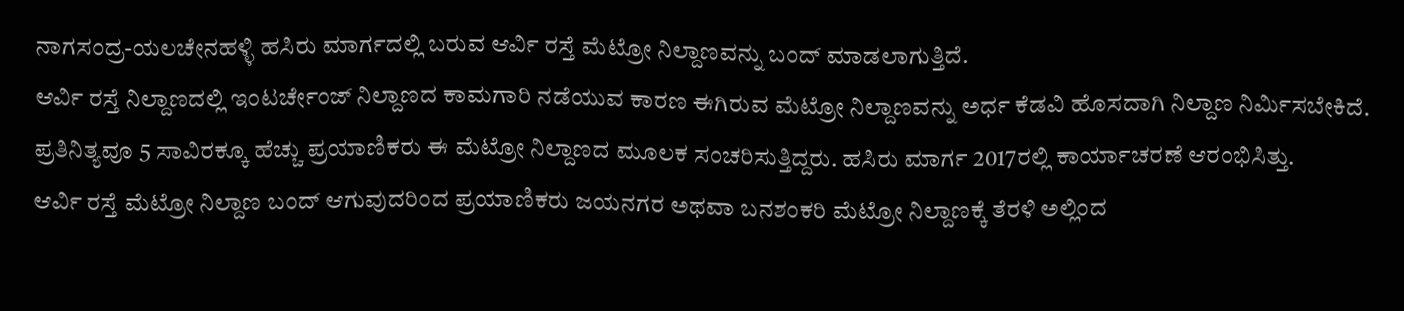ನಾಗಸಂದ್ರ-ಯಲಚೇನಹಳ್ಳಿ ಹಸಿರು ಮಾರ್ಗದಲ್ಲಿ ಬರುವ ಆರ್ವಿ ರಸ್ತೆ ಮೆಟ್ರೋ ನಿಲ್ದಾಣವನ್ನು ಬಂದ್ ಮಾಡಲಾಗುತ್ತಿದೆ.
ಆರ್ವಿ ರಸ್ತೆ ನಿಲ್ದಾಣದಲ್ಲಿ ಇಂಟರ್ಚೇಂಜ್ ನಿಲ್ದಾಣದ ಕಾಮಗಾರಿ ನಡೆಯುವ ಕಾರಣ ಈಗಿರುವ ಮೆಟ್ರೋ ನಿಲ್ದಾಣವನ್ನು ಅರ್ಧ ಕೆಡವಿ ಹೊಸದಾಗಿ ನಿಲ್ದಾಣ ನಿರ್ಮಿಸಬೇಕಿದೆ.
ಪ್ರತಿನಿತ್ಯವೂ 5 ಸಾವಿರಕ್ಕೂ ಹೆಚ್ಚು ಪ್ರಯಾಣಿಕರು ಈ ಮೆಟ್ರೋ ನಿಲ್ದಾಣದ ಮೂಲಕ ಸಂಚರಿಸುತ್ತಿದ್ದರು. ಹಸಿರು ಮಾರ್ಗ 2017ರಲ್ಲಿ ಕಾರ್ಯಾಚರಣೆ ಆರಂಭಿಸಿತ್ತು.
ಆರ್ವಿ ರಸ್ತೆ ಮೆಟ್ರೋ ನಿಲ್ದಾಣ ಬಂದ್ ಆಗುವುದರಿಂದ ಪ್ರಯಾಣಿಕರು ಜಯನಗರ ಅಥವಾ ಬನಶಂಕರಿ ಮೆಟ್ರೋ ನಿಲ್ದಾಣಕ್ಕೆ ತೆರಳಿ ಅಲ್ಲಿಂದ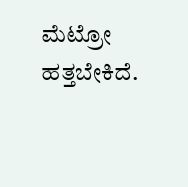ಮೆಟ್ರೋ ಹತ್ತಬೇಕಿದೆ.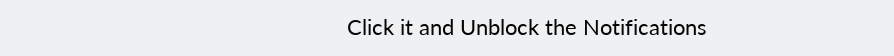Click it and Unblock the Notifications